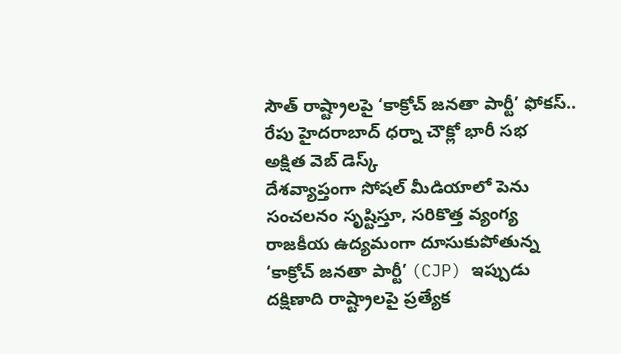సౌత్ రాష్ట్రాలపై ‘కాక్రోచ్ జనతా పార్టీ’ ఫోకస్..
రేపు హైదరాబాద్ ధర్నా చౌక్లో భారీ సభ
అక్షిత వెబ్ డెస్క్
దేశవ్యాప్తంగా సోషల్ మీడియాలో పెను సంచలనం సృష్టిస్తూ, సరికొత్త వ్యంగ్య రాజకీయ ఉద్యమంగా దూసుకుపోతున్న ‘కాక్రోచ్ జనతా పార్టీ’ (CJP) ఇప్పుడు దక్షిణాది రాష్ట్రాలపై ప్రత్యేక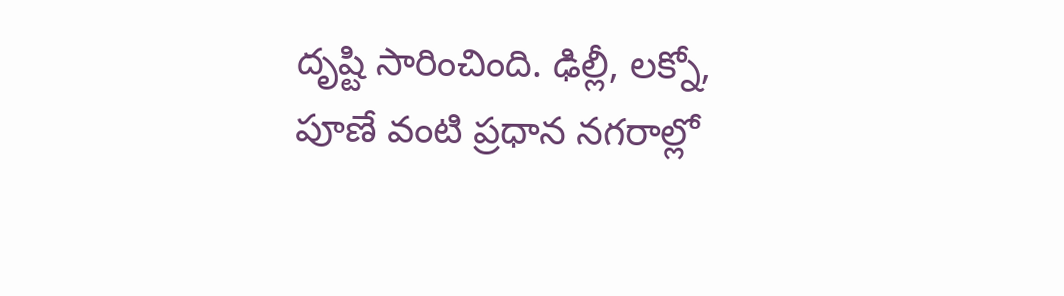దృష్టి సారించింది. ఢిల్లీ, లక్నో, పూణే వంటి ప్రధాన నగరాల్లో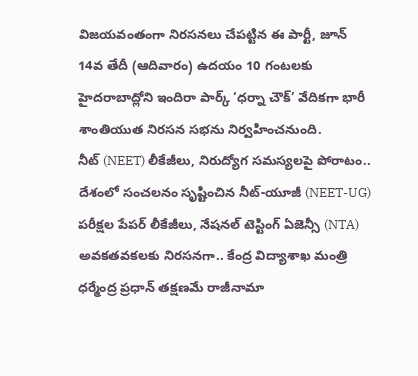విజయవంతంగా నిరసనలు చేపట్టిన ఈ పార్టీ, జూన్ 14వ తేదీ (ఆదివారం) ఉదయం 10 గంటలకు హైదరాబాద్లోని ఇందిరా పార్క్ ‘ధర్నా చౌక్’ వేదికగా భారీ శాంతియుత నిరసన సభను నిర్వహించనుంది.
నీట్ (NEET) లీకేజీలు, నిరుద్యోగ సమస్యలపై పోరాటం..
దేశంలో సంచలనం సృష్టించిన నీట్-యూజీ (NEET-UG) పరీక్షల పేపర్ లీకేజీలు, నేషనల్ టెస్టింగ్ ఏజెన్సీ (NTA) అవకతవకలకు నిరసనగా.. కేంద్ర విద్యాశాఖ మంత్రి ధర్మేంద్ర ప్రధాన్ తక్షణమే రాజీనామా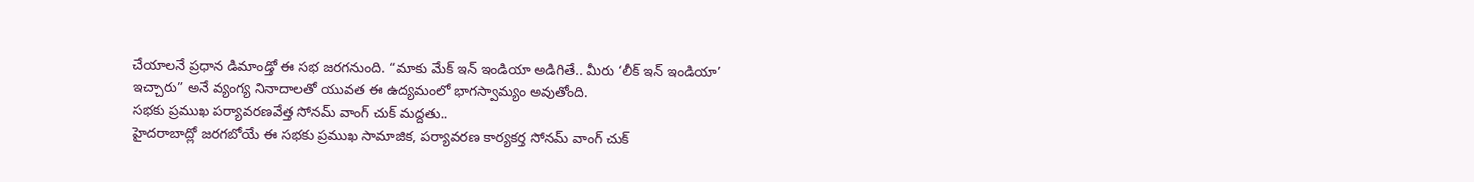చేయాలనే ప్రధాన డిమాండ్తో ఈ సభ జరగనుంది. “మాకు మేక్ ఇన్ ఇండియా అడిగితే.. మీరు ‘లీక్ ఇన్ ఇండియా’ ఇచ్చారు” అనే వ్యంగ్య నినాదాలతో యువత ఈ ఉద్యమంలో భాగస్వామ్యం అవుతోంది.
సభకు ప్రముఖ పర్యావరణవేత్త సోనమ్ వాంగ్ చుక్ మద్దతు..
హైదరాబాద్లో జరగబోయే ఈ సభకు ప్రముఖ సామాజిక, పర్యావరణ కార్యకర్త సోనమ్ వాంగ్ చుక్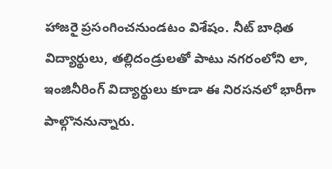హాజరై ప్రసంగించనుండటం విశేషం. నీట్ బాధిత విద్యార్థులు, తల్లిదండ్రులతో పాటు నగరంలోని లా, ఇంజినీరింగ్ విద్యార్థులు కూడా ఈ నిరసనలో భారీగా పాల్గొననున్నారు.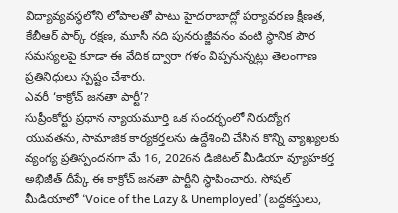విద్యావ్యవస్థలోని లోపాలతో పాటు హైదరాబాద్లో పర్యావరణ క్షీణత, కేబీఆర్ పార్క్ రక్షణ, మూసీ నది పునరుజ్జీవనం వంటి స్థానిక పౌర సమస్యలపై కూడా ఈ వేదిక ద్వారా గళం విప్పనున్నట్లు తెలంగాణ ప్రతినిధులు స్పష్టం చేశారు.
ఎవరీ ‘కాక్రోచ్ జనతా పార్టీ’?
సుప్రీంకోర్టు ప్రధాన న్యాయమూర్తి ఒక సందర్భంలో నిరుద్యోగ యువతను, సామాజిక కార్యకర్తలను ఉద్దేశించి చేసిన కొన్ని వ్యాఖ్యలకు వ్యంగ్య ప్రతిస్పందనగా మే 16, 2026న డిజిటల్ మీడియా వ్యూహకర్త అభిజీత్ దీప్కే ఈ కాక్రోచ్ జనతా పార్టీని స్థాపించారు. సోషల్ మీడియాలో ‘Voice of the Lazy & Unemployed’ (బద్దకస్తులు,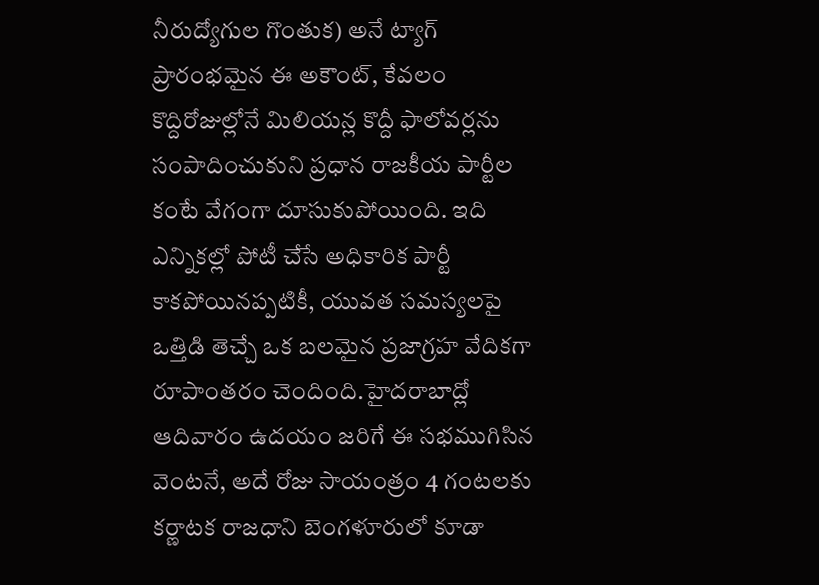నీరుద్యోగుల గొంతుక) అనే ట్యాగ్ ప్రారంభమైన ఈ అకౌంట్, కేవలం కొద్దిరోజుల్లోనే మిలియన్ల కొద్దీ ఫాలోవర్లను సంపాదించుకుని ప్రధాన రాజకీయ పార్టీల కంటే వేగంగా దూసుకుపోయింది. ఇది ఎన్నికల్లో పోటీ చేసే అధికారిక పార్టీ కాకపోయినప్పటికీ, యువత సమస్యలపై ఒత్తిడి తెచ్చే ఒక బలమైన ప్రజాగ్రహ వేదికగా రూపాంతరం చెందింది.హైదరాబాద్లో ఆదివారం ఉదయం జరిగే ఈ సభముగిసిన వెంటనే, అదే రోజు సాయంత్రం 4 గంటలకు కర్ణాటక రాజధాని బెంగళూరులో కూడా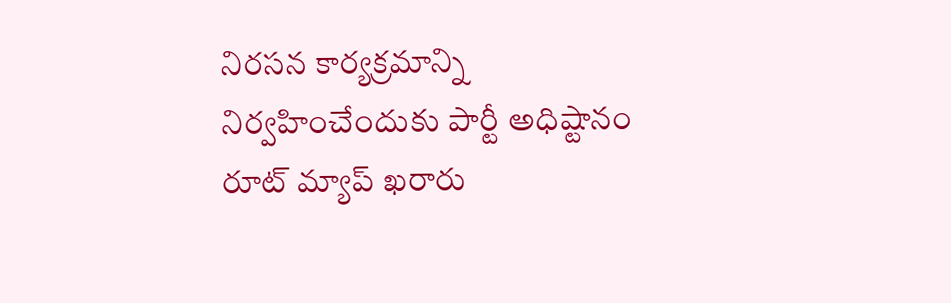నిరసన కార్యక్రమాన్ని నిర్వహించేందుకు పార్టీ అధిష్టానం రూట్ మ్యాప్ ఖరారు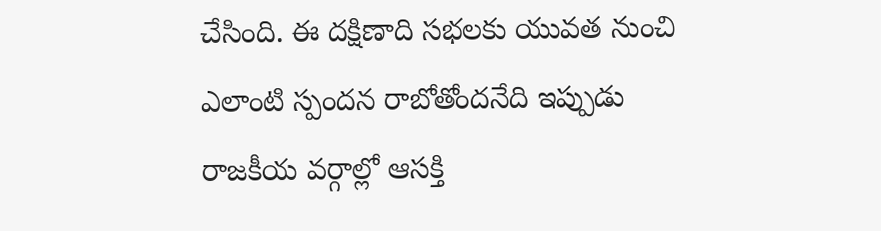చేసింది. ఈ దక్షిణాది సభలకు యువత నుంచి ఎలాంటి స్పందన రాబోతోందనేది ఇప్పుడు రాజకీయ వర్గాల్లో ఆసక్తి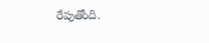రేపుతోంది.